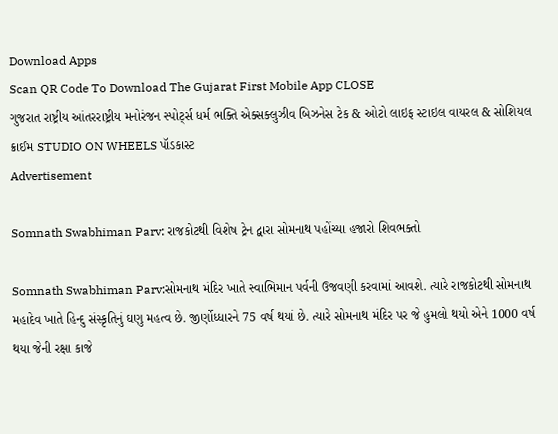Download Apps
Scan QR Code To Download The Gujarat First Mobile App CLOSE
ગુજરાત રાષ્ટ્રીય આંતરરાષ્ટ્રીય મનોરંજન સ્પોર્ટ્સ ધર્મ ભક્તિ એક્સક્લુઝીવ બિઝનેસ ટેક & ઓટો લાઇફ સ્ટાઇલ વાયરલ & સોશિયલ ક્રાઈમ STUDIO ON WHEELS પૉડકાસ્ટ
Advertisement

Somnath Swabhiman Parv: રાજકોટથી વિશેષ ટ્રેન દ્વારા સોમનાથ પહોંચ્યા હજારો શિવભક્તો

Somnath Swabhiman Parv:સોમનાથ મંદિર ખાતે સ્વાભિમાન પર્વની ઉજવણી કરવામાં આવશે. ત્યારે રાજકોટથી સોમનાથ મહાદેવ ખાતે હિન્દુ સંસ્કૃતિનું ઘણુ મહત્વ છે. જીર્ણોધ્ધારને 75 વર્ષ થયાં છે. ત્યારે સોમનાથ મંદિર પર જે હુમલો થયો એને 1000 વર્ષ થયા જેની રક્ષા કાજે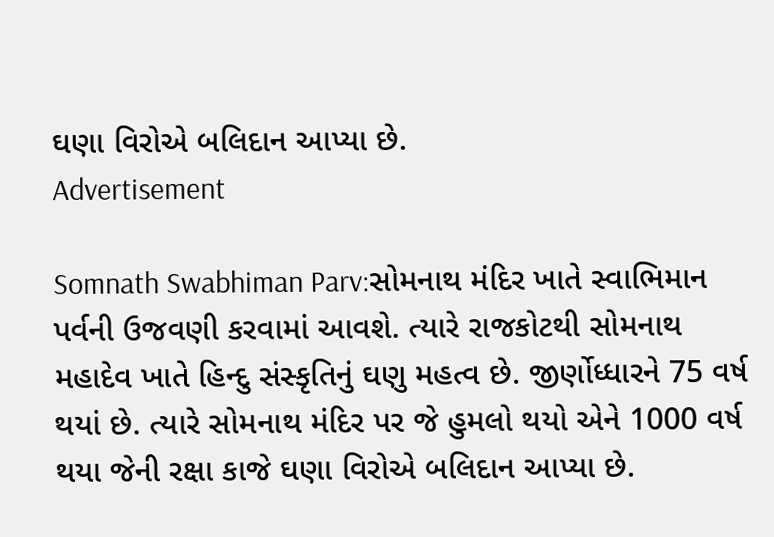ઘણા વિરોએ બલિદાન આપ્યા છે.
Advertisement

Somnath Swabhiman Parv:સોમનાથ મંદિર ખાતે સ્વાભિમાન પર્વની ઉજવણી કરવામાં આવશે. ત્યારે રાજકોટથી સોમનાથ મહાદેવ ખાતે હિન્દુ સંસ્કૃતિનું ઘણુ મહત્વ છે. જીર્ણોધ્ધારને 75 વર્ષ થયાં છે. ત્યારે સોમનાથ મંદિર પર જે હુમલો થયો એને 1000 વર્ષ થયા જેની રક્ષા કાજે ઘણા વિરોએ બલિદાન આપ્યા છે.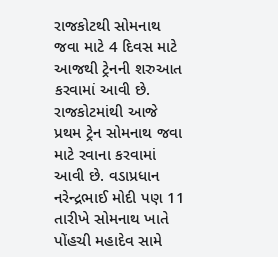રાજકોટથી સોમનાથ જવા માટે 4 દિવસ માટે આજથી ટ્રેનની શરુઆત કરવામાં આવી છે. રાજકોટમાંથી આજે પ્રથમ ટ્રેન સોમનાથ જવા માટે રવાના કરવામાં આવી છે. વડાપ્રધાન નરેન્દ્રભાઈ મોદી પણ 11 તારીખે સોમનાથ ખાતે પોંહચી મહાદેવ સામે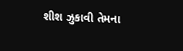શીશ ઝુકાવી તેમના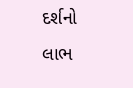દર્શનો લાભ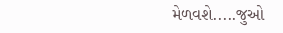મેળવશે.....જુઓ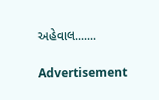અહેવાલ.......

Advertisement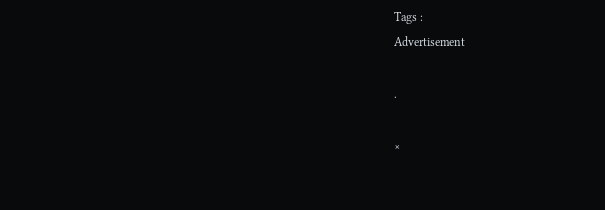Tags :
Advertisement

.

×